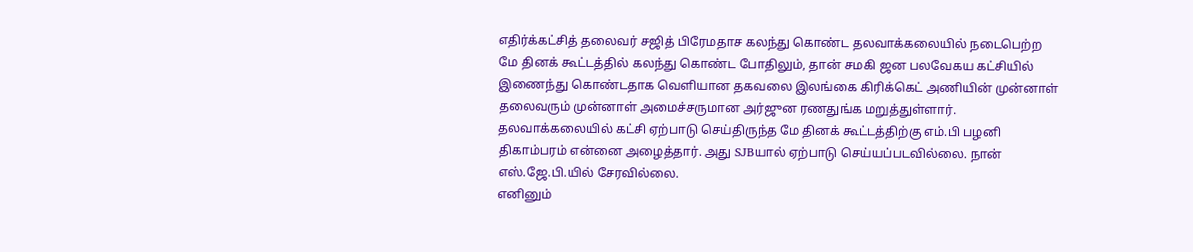எதிர்க்கட்சித் தலைவர் சஜித் பிரேமதாச கலந்து கொண்ட தலவாக்கலையில் நடைபெற்ற மே தினக் கூட்டத்தில் கலந்து கொண்ட போதிலும், தான் சமகி ஜன பலவேகய கட்சியில் இணைந்து கொண்டதாக வெளியான தகவலை இலங்கை கிரிக்கெட் அணியின் முன்னாள் தலைவரும் முன்னாள் அமைச்சருமான அர்ஜுன ரணதுங்க மறுத்துள்ளார்.
தலவாக்கலையில் கட்சி ஏற்பாடு செய்திருந்த மே தினக் கூட்டத்திற்கு எம்.பி பழனி திகாம்பரம் என்னை அழைத்தார். அது SJBயால் ஏற்பாடு செய்யப்படவில்லை. நான் எஸ்.ஜே.பி.யில் சேரவில்லை.
எனினும்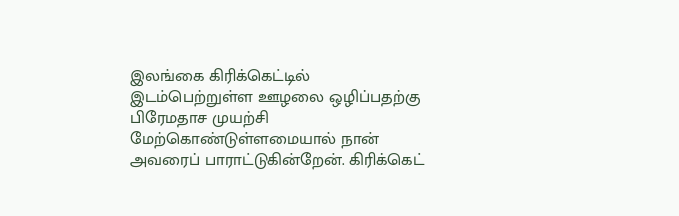இலங்கை கிரிக்கெட்டில் இடம்பெற்றுள்ள ஊழலை ஒழிப்பதற்கு பிரேமதாச முயற்சி மேற்கொண்டுள்ளமையால் நான் அவரைப் பாராட்டுகின்றேன். கிரிக்கெட்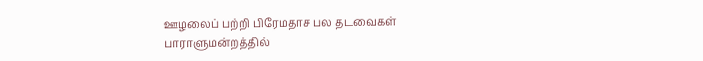ஊழலைப் பற்றி பிரேமதாச பல தடவைகள் பாராளுமன்றத்தில்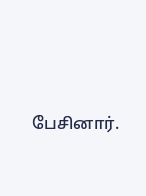பேசினார்.